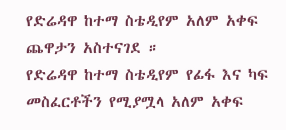የድሬዳዋ ከተማ ስቴዲየም አለም አቀፍ ጨዋታን አስተናገደ ።
የድሬዳዋ ከተማ ስቴዲየም የፊፋ እና ካፍ መስፈርቶችን የሚያሟላ አለም አቀፍ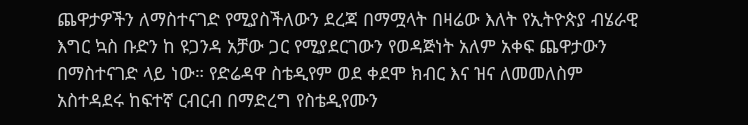ጨዋታዎችን ለማስተናገድ የሚያስችለውን ደረጃ በማሟላት በዛሬው እለት የኢትዮጵያ ብሄራዊ እግር ኳስ ቡድን ከ ዩጋንዳ አቻው ጋር የሚያደርገውን የወዳጅነት አለም አቀፍ ጨዋታውን በማስተናገድ ላይ ነው። የድሬዳዋ ስቴዲየም ወደ ቀደሞ ክብር እና ዝና ለመመለስም አስተዳደሩ ከፍተኛ ርብርብ በማድረግ የስቴዲየሙን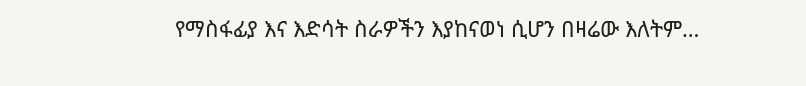የማስፋፊያ እና እድሳት ስራዎችን እያከናወነ ሲሆን በዛሬው እለትም…